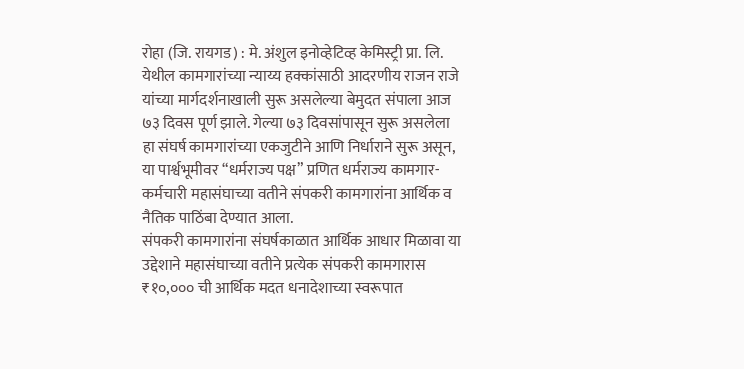रोहा (जि. रायगड) : मे. अंशुल इनोव्हेटिव्ह केमिस्ट्री प्रा. लि. येथील कामगारांच्या न्याय्य हक्कांसाठी आदरणीय राजन राजे यांच्या मार्गदर्शनाखाली सुरू असलेल्या बेमुदत संपाला आज ७३ दिवस पूर्ण झाले. गेल्या ७३ दिवसांपासून सुरू असलेला हा संघर्ष कामगारांच्या एकजुटीने आणि निर्धाराने सुरू असून, या पार्श्वभूमीवर “धर्मराज्य पक्ष” प्रणित धर्मराज्य कामगार-कर्मचारी महासंघाच्या वतीने संपकरी कामगारांना आर्थिक व नैतिक पाठिंबा देण्यात आला.
संपकरी कामगारांना संघर्षकाळात आर्थिक आधार मिळावा या उद्देशाने महासंघाच्या वतीने प्रत्येक संपकरी कामगारास ₹१०,००० ची आर्थिक मदत धनादेशाच्या स्वरूपात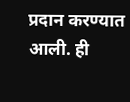प्रदान करण्यात आली. ही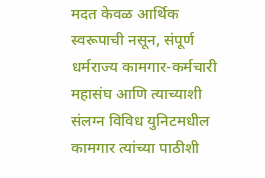मदत केवळ आर्थिक स्वरूपाची नसून, संपूर्ण धर्मराज्य कामगार-कर्मचारी महासंघ आणि त्याच्याशी संलग्न विविध युनिटमधील कामगार त्यांच्या पाठीशी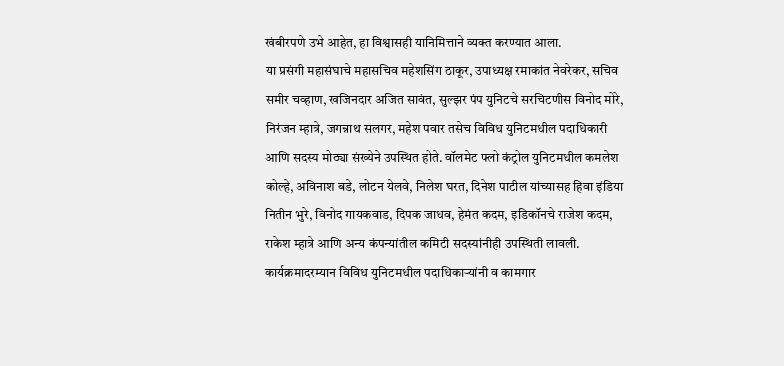खंबीरपणे उभे आहेत, हा विश्वासही यानिमित्ताने व्यक्त करण्यात आला.
या प्रसंगी महासंघाचे महासचिव महेशसिंग ठाकूर, उपाध्यक्ष रमाकांत नेवरेकर, सचिव समीर चव्हाण, खजिनदार अजित सावंत, सुल्झर पंप युनिटचे सरचिटणीस विनोद मोरे, निरंजन म्हात्रे, जगन्नाथ सलगर, महेश पवार तसेच विविध युनिटमधील पदाधिकारी आणि सदस्य मोठ्या संख्येने उपस्थित होते. वॉलमेट फ्लो कंट्रोल युनिटमधील कमलेश कोल्हे, अविनाश बडे, लोटन येलवे, निलेश घरत, दिनेश पाटील यांच्यासह हिवा इंडिया नितीन भुरे, विनोद गायकवाड, दिपक जाधव, हेमंत कदम, इडिकॉनचे राजेश कदम, राकेश म्हात्रे आणि अन्य कंपन्यांतील कमिटी सदस्यांनीही उपस्थिती लावली.
कार्यक्रमादरम्यान विविध युनिटमधील पदाधिकाऱ्यांनी व कामगार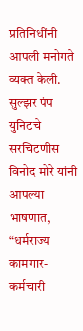प्रतिनिधींनी आपली मनोगते व्यक्त केली. सुल्झर पंप युनिटचे सरचिटणीस विनोद मोरे यांनी आपल्या भाषणात, “धर्मराज्य कामगार-कर्मचारी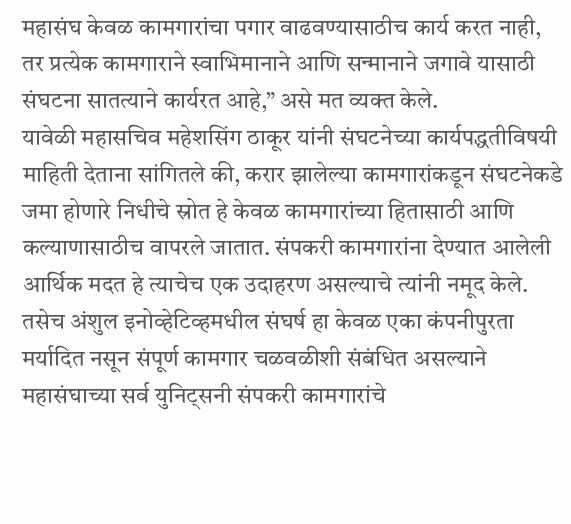महासंघ केवळ कामगारांचा पगार वाढवण्यासाठीच कार्य करत नाही, तर प्रत्येक कामगाराने स्वाभिमानाने आणि सन्मानाने जगावे यासाठी संघटना सातत्याने कार्यरत आहे,” असे मत व्यक्त केले.
यावेळी महासचिव महेशसिंग ठाकूर यांनी संघटनेच्या कार्यपद्धतीविषयी माहिती देताना सांगितले की, करार झालेल्या कामगारांकडून संघटनेकडे जमा होणारे निधीचे स्रोत हे केवळ कामगारांच्या हितासाठी आणि कल्याणासाठीच वापरले जातात. संपकरी कामगारांना देण्यात आलेली आर्थिक मदत हे त्याचेच एक उदाहरण असल्याचे त्यांनी नमूद केले. तसेच अंशुल इनोव्हेटिव्हमधील संघर्ष हा केवळ एका कंपनीपुरता मर्यादित नसून संपूर्ण कामगार चळवळीशी संबंधित असल्याने महासंघाच्या सर्व युनिट्सनी संपकरी कामगारांचे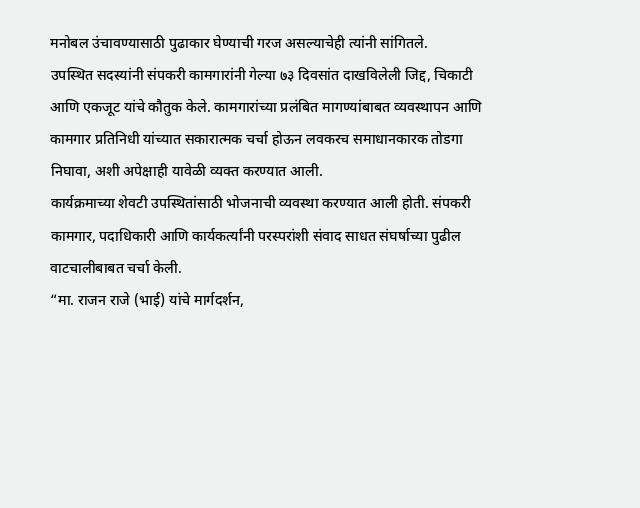मनोबल उंचावण्यासाठी पुढाकार घेण्याची गरज असल्याचेही त्यांनी सांगितले.
उपस्थित सदस्यांनी संपकरी कामगारांनी गेल्या ७३ दिवसांत दाखविलेली जिद्द, चिकाटी आणि एकजूट यांचे कौतुक केले. कामगारांच्या प्रलंबित मागण्यांबाबत व्यवस्थापन आणि कामगार प्रतिनिधी यांच्यात सकारात्मक चर्चा होऊन लवकरच समाधानकारक तोडगा निघावा, अशी अपेक्षाही यावेळी व्यक्त करण्यात आली.
कार्यक्रमाच्या शेवटी उपस्थितांसाठी भोजनाची व्यवस्था करण्यात आली होती. संपकरी कामगार, पदाधिकारी आणि कार्यकर्त्यांनी परस्परांशी संवाद साधत संघर्षाच्या पुढील वाटचालीबाबत चर्चा केली.
“मा. राजन राजे (भाई) यांचे मार्गदर्शन,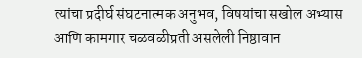त्यांचा प्रदीर्घ संघटनात्मक अनुभव, विषयांचा सखोल अभ्यास आणि कामगार चळवळीप्रती असलेली निष्ठावान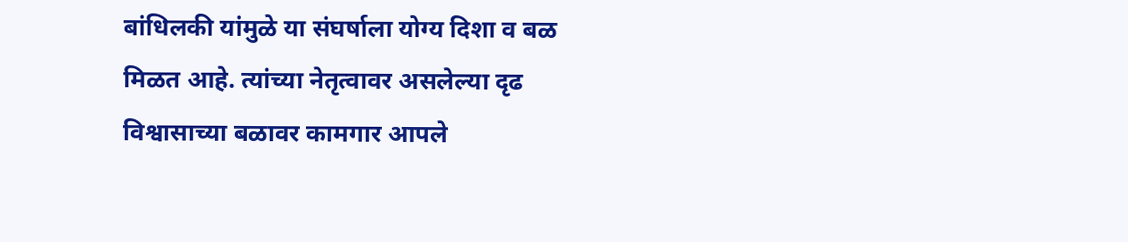बांधिलकी यांमुळे या संघर्षाला योग्य दिशा व बळ मिळत आहे. त्यांच्या नेतृत्वावर असलेल्या दृढ विश्वासाच्या बळावर कामगार आपले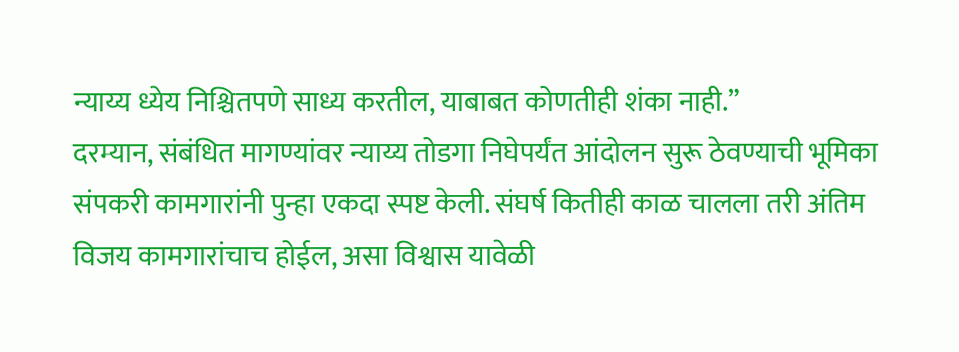न्याय्य ध्येय निश्चितपणे साध्य करतील, याबाबत कोणतीही शंका नाही.”
दरम्यान, संबंधित मागण्यांवर न्याय्य तोडगा निघेपर्यंत आंदोलन सुरू ठेवण्याची भूमिका संपकरी कामगारांनी पुन्हा एकदा स्पष्ट केली. संघर्ष कितीही काळ चालला तरी अंतिम विजय कामगारांचाच होईल, असा विश्वास यावेळी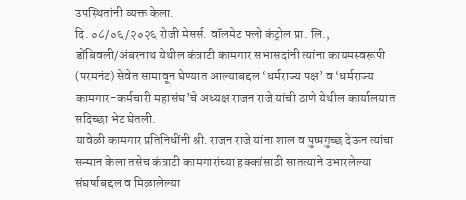उपस्थितांनी व्यक्त केला.
दि. ०८/०६/२०२६ रोजी मेसर्स. वॉलमेट फ्लो कंट्रोल प्रा. लि., डोंबिवली/अंबरनाथ येथील कंत्राटी कामगार सभासदांनी त्यांना कायमस्वरूपी (परमनंट) सेवेत सामावून घेण्यात आल्याबद्दल ‘धर्मराज्य पक्ष’ व ‘धर्मराज्य कामगार-कर्मचारी महासंघ’चे अध्यक्ष राजन राजे यांची ठाणे येथील कार्यालयात सदिच्छा भेट घेतली.
यावेळी कामगार प्रतिनिधींनी श्री. राजन राजे यांना शाल व पुष्पगुच्छ देऊन त्यांचा सन्मान केला तसेच कंत्राटी कामगारांच्या हक्कांसाठी सातत्याने उभारलेल्या संघर्षाबद्दल व मिळालेल्या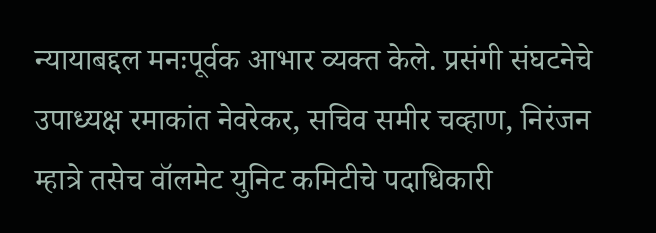न्यायाबद्दल मनःपूर्वक आभार व्यक्त केले. प्रसंगी संघटनेचे उपाध्यक्ष रमाकांत नेवरेकर, सचिव समीर चव्हाण, निरंजन म्हात्रे तसेच वॉलमेट युनिट कमिटीचे पदाधिकारी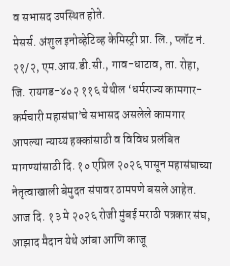व सभासद उपस्थित होते.
मेसर्स. अंशुल इनोव्हेटिव्ह केमिस्ट्री प्रा. लि., प्लॉट नं. २१/२, एम.आय.डी.सी., गाव-धाटाव, ता. रोहा, जि. रायगड-४०२ ११६ येथील ‘धर्मराज्य कामगार-कर्मचारी महासंघा’चे सभासद असलेले कामगार आपल्या न्याय्य हक्कांसाठी व विविध प्रलंबित मागण्यांसाठी दि. १० एप्रिल २०२६ पासून महासंघाच्या नेतृत्वाखाली बेमुदत संपावर ठामपणे बसले आहेत.
आज दि. १३ मे २०२६ रोजी मुंबई मराठी पत्रकार संघ, आझाद मैदान येथे आंबा आणि काजू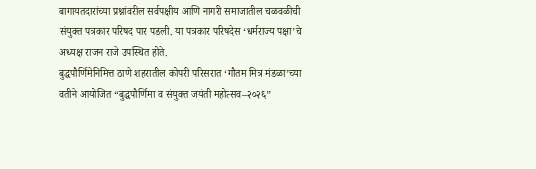बागायतदारांच्या प्रश्नांवरील सर्वपक्षीय आणि नागरी समाजातील चळवळीची संयुक्त पत्रकार परिषद पार पडली. या पत्रकार परिषदेस ‘धर्मराज्य पक्षा’चे अध्यक्ष राजन राजे उपस्थित होते.
बुद्धपौर्णिमेनिमित्त ठाणे शहरातील कोपरी परिसरात ‘गौतम मित्र मंडळा’च्या वतीने आयोजित “बुद्धपौर्णिमा व संयुक्त जयंती महोत्सव–२०२६”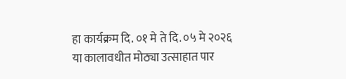हा कार्यक्रम दि. ०१ मे ते दि. ०५ मे २०२६ या कालावधीत मोठ्या उत्साहात पार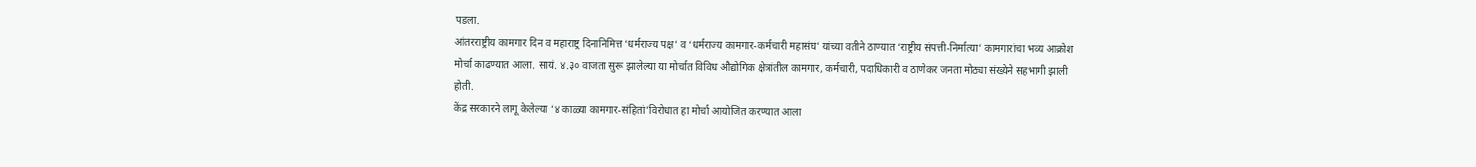पडला.
आंतरराष्ट्रीय कामगार दिन व महाराष्ट्र दिनानिमित्त ‘धर्मराज्य पक्ष’ व ‘धर्मराज्य कामगार-कर्मचारी महासंघ’ यांच्या वतीने ठाण्यात ‘राष्ट्रीय संपत्ती-निर्मात्या’ कामगारांचा भव्य आक्रोश मोर्चा काढण्यात आला. सायं. ४.३० वाजता सुरू झालेल्या या मोर्चात विविध औद्योगिक क्षेत्रांतील कामगार, कर्मचारी, पदाधिकारी व ठाणेकर जनता मोठ्या संख्येने सहभागी झाली होती.
केंद्र सरकारने लागू केलेल्या ‘४ काळ्या कामगार-संहितां’विरोधात हा मोर्चा आयोजित करण्यात आला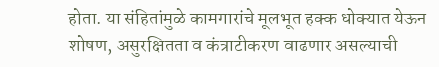होता. या संहितांमुळे कामगारांचे मूलभूत हक्क धोक्यात येऊन शोषण, असुरक्षितता व कंत्राटीकरण वाढणार असल्याची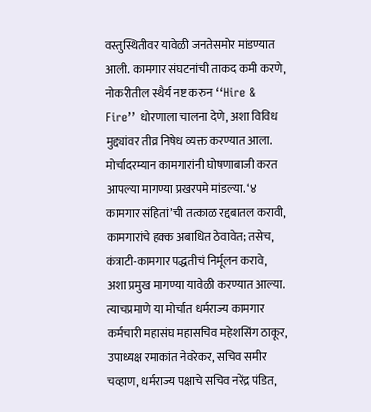वस्तुस्थितीवर यावेळी जनतेसमोर मांडण्यात आली. कामगार संघटनांची ताकद कमी करणे, नोकरीतील स्थैर्य नष्ट करुन ‘‘Hire & Fire’’ धोरणाला चालना देणे, अशा विविध मुद्द्यांवर तीव्र निषेध व्यक्त करण्यात आला.
मोर्चादरम्यान कामगारांनी घोषणाबाजी करत आपल्या मागण्या प्रखरपमे मांडल्या. ‘४ कामगार संहितां’ची तत्काळ रद्दबातल करावी, कामगारांचे हक्क अबाधित ठेवावेत; तसेच, कंत्राटी-कामगार पद्धतीचं निर्मूलन करावे, अशा प्रमुख मागण्या यावेळी करण्यात आल्या.
त्याचप्रमाणे या मोर्चात धर्मराज्य कामगार कर्मचारी महासंघ महासचिव महेशसिंग ठाकूर, उपाध्यक्ष रमाकांत नेवरेकर, सचिव समीर चव्हाण, धर्मराज्य पक्षाचे सचिव नरेंद्र पंडित,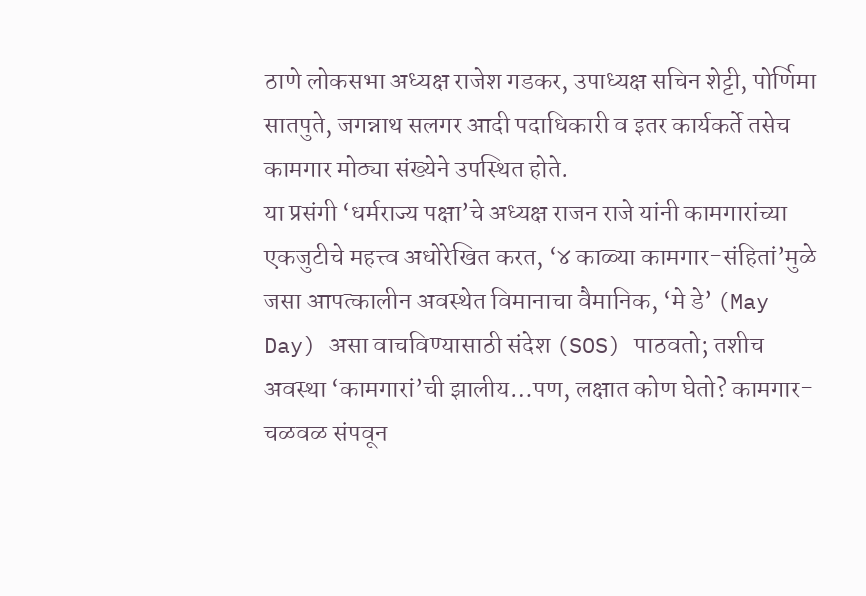ठाणे लोकसभा अध्यक्ष राजेश गडकर, उपाध्यक्ष सचिन शेट्टी, पोर्णिमा सातपुते, जगन्नाथ सलगर आदी पदाधिकारी व इतर कार्यकर्ते तसेच कामगार मोठ्या संख्येने उपस्थित होते.
या प्रसंगी ‘धर्मराज्य पक्षा’चे अध्यक्ष राजन राजे यांनी कामगारांच्या एकजुटीचे महत्त्व अधोरेखित करत, ‘४ काळ्या कामगार-संहितां’मुळे जसा आपत्कालीन अवस्थेत विमानाचा वैमानिक, ‘मे डे’ (May Day) असा वाचविण्यासाठी संदेश (SOS) पाठवतो; तशीच अवस्था ‘कामगारां’ची झालीय…पण, लक्षात कोण घेतो? कामगार-चळवळ संपवून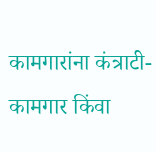कामगारांना कंत्राटी-कामगार किंवा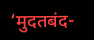‘मुदतबंद-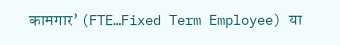कामगार’ (FTE…Fixed Term Employee) या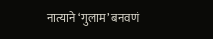नात्याने ‘गुलाम’ बनवणं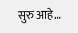सुरु आहे…